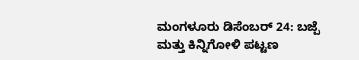ಮಂಗಳೂರು ಡಿಸೆಂಬರ್ 24: ಬಜ್ಪೆ ಮತ್ತು ಕಿನ್ನಿಗೋಳಿ ಪಟ್ಟಣ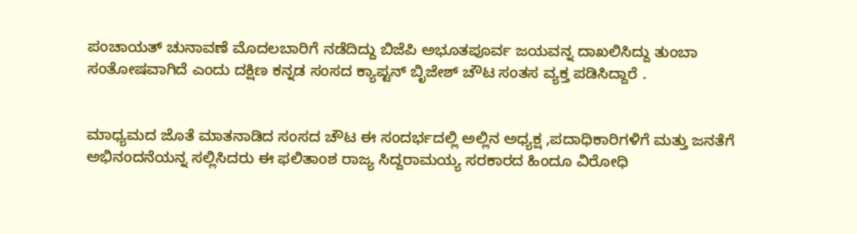ಪಂಚಾಯತ್ ಚುನಾವಣೆ ಮೊದಲಬಾರಿಗೆ ನಡೆದಿದ್ದು ಬಿಜೆಪಿ ಅಭೂತಪೂರ್ವ ಜಯವನ್ನ ದಾಖಲಿಸಿದ್ದು ತುಂಬಾ ಸಂತೋಷವಾಗಿದೆ ಎಂದು ದಕ್ಷಿಣ ಕನ್ನಡ ಸಂಸದ ಕ್ಯಾಪ್ಟನ್ ಬೃಿಜೇಶ್ ಚೌಟ ಸಂತಸ ವ್ಯಕ್ತ ಪಡಿಸಿದ್ದಾರೆ .


ಮಾಧ್ಯಮದ ಜೊತೆ ಮಾತನಾಡಿದ ಸಂಸದ ಚೌಟ ಈ ಸಂದರ್ಭದಲ್ಲಿ ಅಲ್ಲಿನ ಅಧ್ಯಕ್ಷ ,ಪದಾಧಿಕಾರಿಗಳಿಗೆ ಮತ್ತು ಜನತೆಗೆ ಅಭಿನಂದನೆಯನ್ನ ಸಲ್ಲಿಸಿದರು ಈ ಫಲಿತಾಂಶ ರಾಜ್ಯ ಸಿದ್ದರಾಮಯ್ಯ ಸರಕಾರದ ಹಿಂದೂ ವಿರೋಧಿ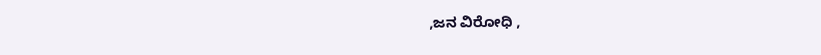,ಜನ ವಿರೋಧಿ ,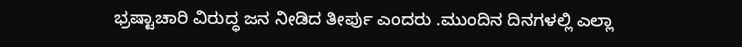ಭ್ರಷ್ಟಾಚಾರಿ ವಿರುದ್ಧ ಜನ ನೀಡಿದ ತೀರ್ಪು ಎಂದರು .ಮುಂದಿನ ದಿನಗಳಲ್ಲಿ ಎಲ್ಲಾ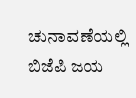ಚುನಾವಣೆಯಲ್ಲಿ ಬಿಜೆಪಿ ಜಯ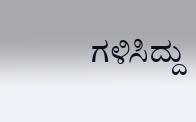ಗಳಿಸಿದ್ದು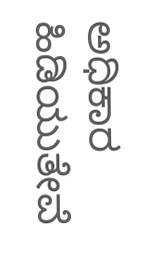ಅಧಿಕಾರ ಹಿಡಿಯುತೇವೆ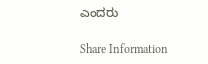ಎಂದರು

Share Information